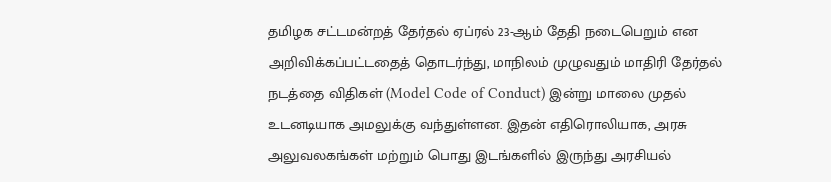தமிழக சட்டமன்றத் தேர்தல் ஏப்ரல் 23-ஆம் தேதி நடைபெறும் என அறிவிக்கப்பட்டதைத் தொடர்ந்து, மாநிலம் முழுவதும் மாதிரி தேர்தல் நடத்தை விதிகள் (Model Code of Conduct) இன்று மாலை முதல் உடனடியாக அமலுக்கு வந்துள்ளன. இதன் எதிரொலியாக, அரசு அலுவலகங்கள் மற்றும் பொது இடங்களில் இருந்து அரசியல்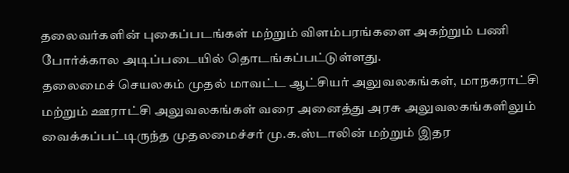தலைவர்களின் புகைப்படங்கள் மற்றும் விளம்பரங்களை அகற்றும் பணி போர்க்கால அடிப்படையில் தொடங்கப்பட்டுள்ளது.
தலைமைச் செயலகம் முதல் மாவட்ட ஆட்சியர் அலுவலகங்கள், மாநகராட்சி மற்றும் ஊராட்சி அலுவலகங்கள் வரை அனைத்து அரசு அலுவலகங்களிலும் வைக்கப்பட்டிருந்த முதலமைச்சர் மு.க.ஸ்டாலின் மற்றும் இதர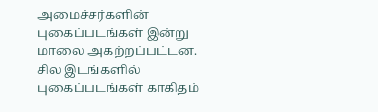அமைச்சர்களின் புகைப்படங்கள் இன்று மாலை அகற்றப்பட்டன. சில இடங்களில் புகைப்படங்கள் காகிதம்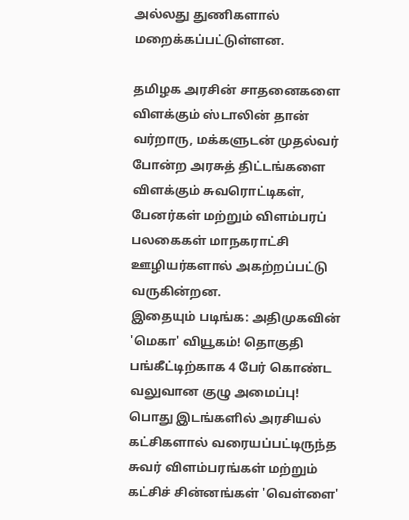அல்லது துணிகளால் மறைக்கப்பட்டுள்ளன.

தமிழக அரசின் சாதனைகளை விளக்கும் ஸ்டாலின் தான் வர்றாரு, மக்களுடன் முதல்வர் போன்ற அரசுத் திட்டங்களை விளக்கும் சுவரொட்டிகள், பேனர்கள் மற்றும் விளம்பரப் பலகைகள் மாநகராட்சி ஊழியர்களால் அகற்றப்பட்டு வருகின்றன.
இதையும் படிங்க: அதிமுகவின் 'மெகா' வியூகம்! தொகுதி பங்கீட்டிற்காக 4 பேர் கொண்ட வலுவான குழு அமைப்பு!
பொது இடங்களில் அரசியல் கட்சிகளால் வரையப்பட்டிருந்த சுவர் விளம்பரங்கள் மற்றும் கட்சிச் சின்னங்கள் 'வெள்ளை'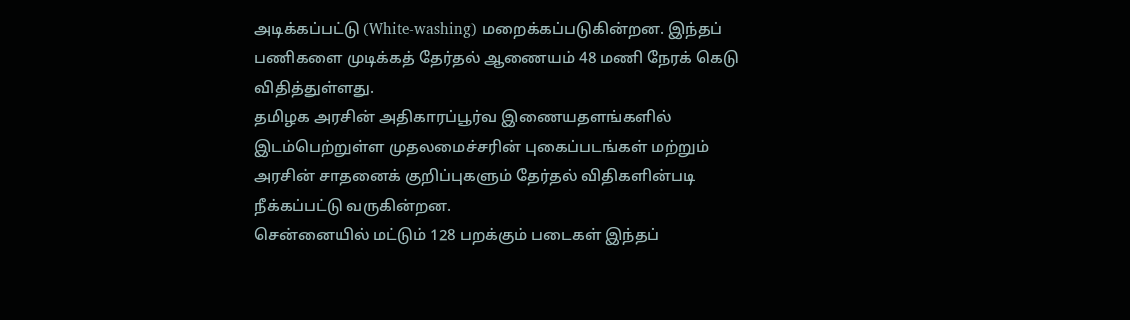அடிக்கப்பட்டு (White-washing) மறைக்கப்படுகின்றன. இந்தப் பணிகளை முடிக்கத் தேர்தல் ஆணையம் 48 மணி நேரக் கெடு விதித்துள்ளது.
தமிழக அரசின் அதிகாரப்பூர்வ இணையதளங்களில் இடம்பெற்றுள்ள முதலமைச்சரின் புகைப்படங்கள் மற்றும் அரசின் சாதனைக் குறிப்புகளும் தேர்தல் விதிகளின்படி நீக்கப்பட்டு வருகின்றன.
சென்னையில் மட்டும் 128 பறக்கும் படைகள் இந்தப்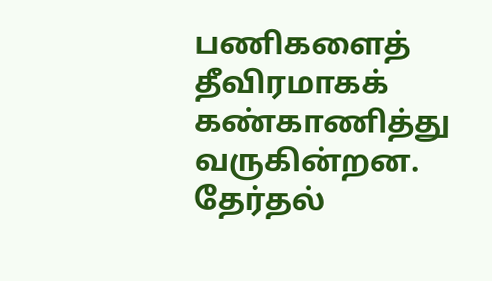பணிகளைத் தீவிரமாகக் கண்காணித்து வருகின்றன. தேர்தல்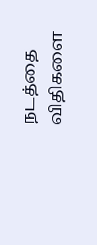நடத்தை விதிகளை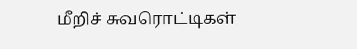மீறிச் சுவரொட்டிகள்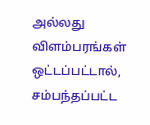அல்லது விளம்பரங்கள் ஒட்டப்பட்டால், சம்பந்தப்பட்ட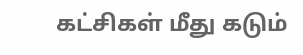கட்சிகள் மீது கடும்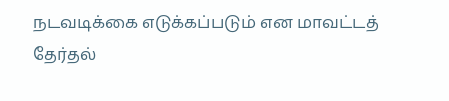நடவடிக்கை எடுக்கப்படும் என மாவட்டத் தேர்தல்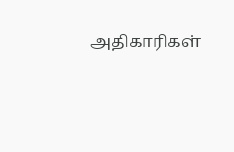அதிகாரிகள்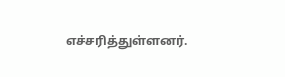எச்சரித்துள்ளனர்.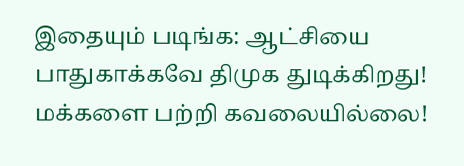இதையும் படிங்க: ஆட்சியை பாதுகாக்கவே திமுக துடிக்கிறது! மக்களை பற்றி கவலையில்லை!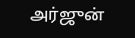அர்ஜுன்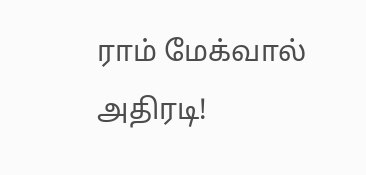ராம் மேக்வால் அதிரடி!